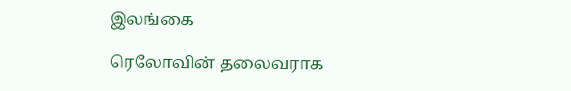இலங்கை

ரெலோவின் தலைவராக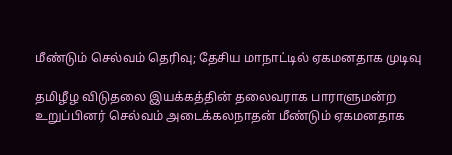மீண்டும் செல்வம் தெரிவு; தேசிய மாநாட்டில் ஏகமனதாக முடிவு

தமிழீழ விடுதலை இயக்கத்தின் தலைவராக பாராளுமன்ற உறுப்பினர் செல்வம் அடைக்கலநாதன் மீண்டும் ஏகமனதாக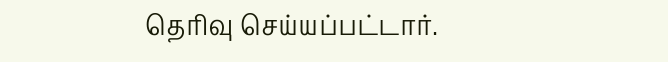தெரிவு செய்யப்பட்டார்.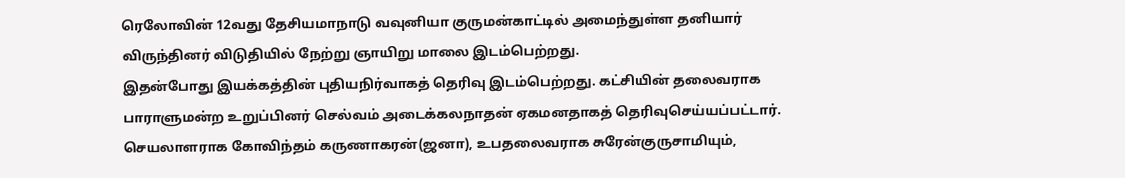ரெலோவின் 12வது தேசியமாநாடு வவுனியா குருமன்காட்டில் அமைந்துள்ள தனியார் விருந்தினர் விடுதியில் நேற்று ஞாயிறு மாலை இடம்பெற்றது.
இதன்போது இயக்கத்தின் புதியநிர்வாகத் தெரிவு இடம்பெற்றது. கட்சியின் தலைவராக பாராளுமன்ற உறுப்பினர் செல்வம் அடைக்கலநாதன் ஏகமனதாகத் தெரிவுசெய்யப்பட்டார். செயலாளராக கோவிந்தம் கருணாகரன்(ஜனா), உபதலைவராக சுரேன்குருசாமியும்,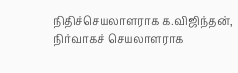நிதிச்செயலாளராக க.விஜிந்தன், நிர்வாகச் செயலாளராக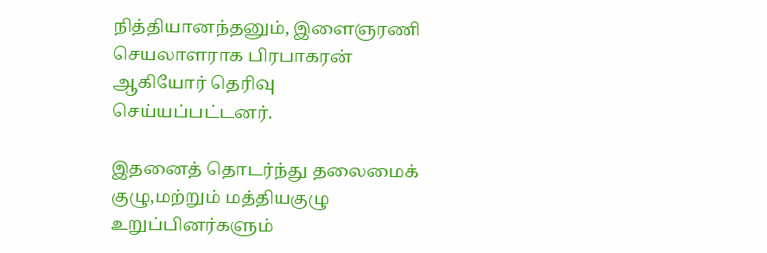நித்தியானந்தனும், இளைஞரணி செயலாளராக பிரபாகரன் ஆகியோர் தெரிவு செய்யப்பட்டனர்.

இதனைத் தொடர்ந்து தலைமைக் குழு,மற்றும் மத்தியகுழு உறுப்பினர்களும்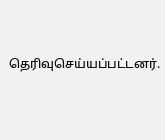தெரிவுசெய்யப்பட்டனர்.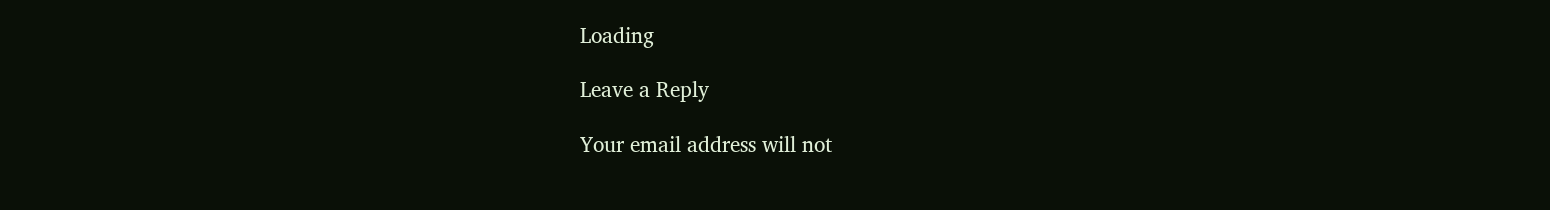Loading

Leave a Reply

Your email address will not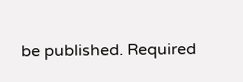be published. Required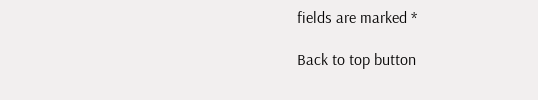fields are marked *

Back to top button